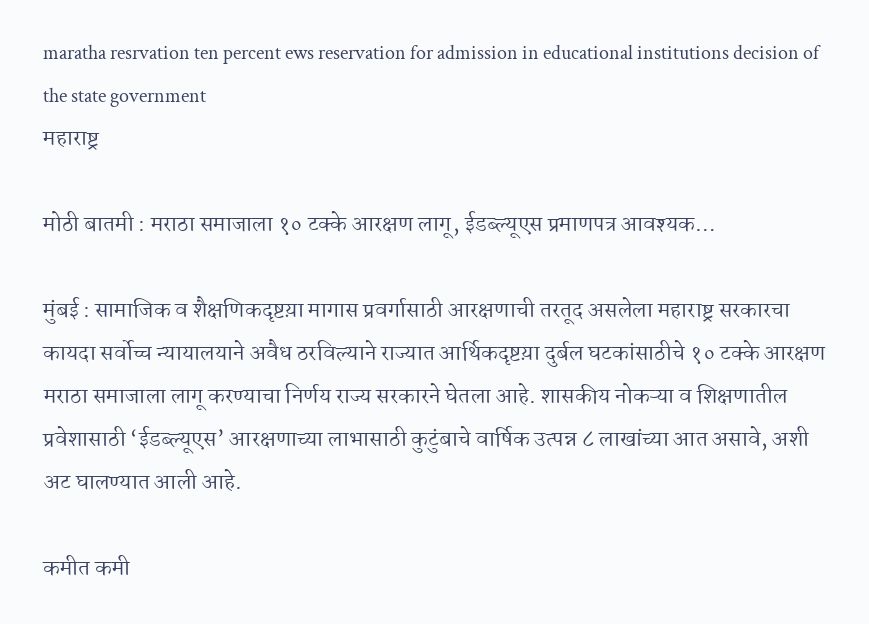maratha resrvation ten percent ews reservation for admission in educational institutions decision of the state government
महाराष्ट्र

मोठी बातमी : मराठा समाजाला १० टक्के आरक्षण लागू, ईडब्ल्यूएस प्रमाणपत्र आवश्यक…

मुंबई : सामाजिक व शैक्षणिकदृष्टय़ा मागास प्रवर्गासाठी आरक्षणाची तरतूद असलेला महाराष्ट्र सरकारचा कायदा सर्वोच्च न्यायालयाने अवैध ठरविल्याने राज्यात आर्थिकदृष्टय़ा दुर्बल घटकांसाठीचे १० टक्के आरक्षण मराठा समाजाला लागू करण्याचा निर्णय राज्य सरकारने घेतला आहे. शासकीय नोकऱ्या व शिक्षणातील प्रवेशासाठी ‘ईडब्ल्यूएस’ आरक्षणाच्या लाभासाठी कुटुंबाचे वार्षिक उत्पन्न ८ लाखांच्या आत असावे, अशी अट घालण्यात आली आहे.

कमीत कमी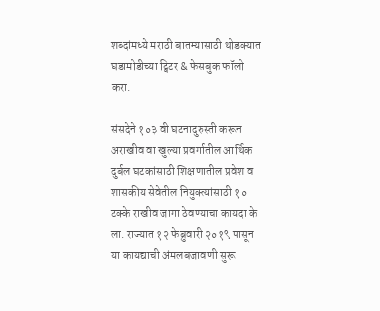शब्दांमध्ये मराठी बातम्यासाठी थोडक्यात घडामोडीच्या ट्विटर & फेसबुक फॉलो करा.

संसदेने १०३ वी घटनादुरुस्ती करून अराखीव वा खुल्या प्रवर्गातील आर्थिक दुर्बल घटकांसाठी शिक्षणातील प्रवेश व शासकीय सेवेतील नियुक्त्यांसाठी १० टक्के राखीव जागा ठेवण्याचा कायदा के ला. राज्यात १२ फेब्रुवारी २०१९ पासून या कायद्याची अंमलबजावणी सुरू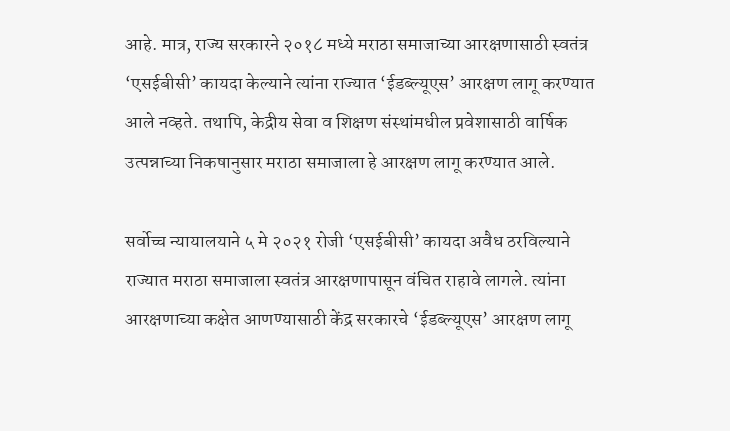आहे. मात्र, राज्य सरकारने २०१८ मध्ये मराठा समाजाच्या आरक्षणासाठी स्वतंत्र ‘एसईबीसी’ कायदा केल्याने त्यांना राज्यात ‘ईडब्ल्यूएस’ आरक्षण लागू करण्यात आले नव्हते. तथापि, केद्रीय सेवा व शिक्षण संस्थांमधील प्रवेशासाठी वार्षिक उत्पन्नाच्या निकषानुसार मराठा समाजाला हे आरक्षण लागू करण्यात आले.

सर्वोच्च न्यायालयाने ५ मे २०२१ रोजी ‘एसईबीसी’ कायदा अवैध ठरविल्याने राज्यात मराठा समाजाला स्वतंत्र आरक्षणापासून वंचित राहावे लागले. त्यांना आरक्षणाच्या कक्षेत आणण्यासाठी केंद्र सरकारचे ‘ईडब्ल्यूएस’ आरक्षण लागू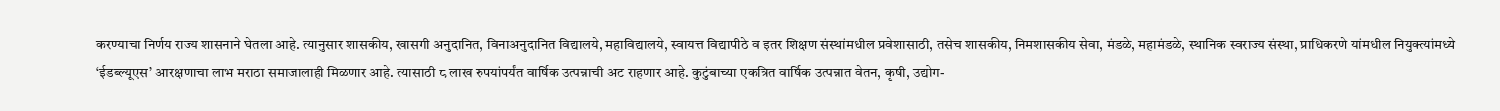करण्याचा निर्णय राज्य शासनाने घेतला आहे. त्यानुसार शासकीय, खासगी अनुदानित, विनाअनुदानित विद्यालये, महाविद्यालये, स्वायत्त विद्यापीठे व इतर शिक्षण संस्थांमधील प्रवेशासाठी, तसेच शासकीय, निमशासकीय सेवा, मंडळे, महामंडळे, स्थानिक स्वराज्य संस्था, प्राधिकरणे यांमधील नियुक्त्यांमध्ये ‘ईडब्ल्यूएस’ आरक्षणाचा लाभ मराठा समाजालाही मिळणार आहे. त्यासाठी ८ लाख रुपयांपर्यंत वार्षिक उत्पन्नाची अट राहणार आहे. कुटुंबाच्या एकत्रित वार्षिक उत्पन्नात वेतन, कृषी, उद्योग-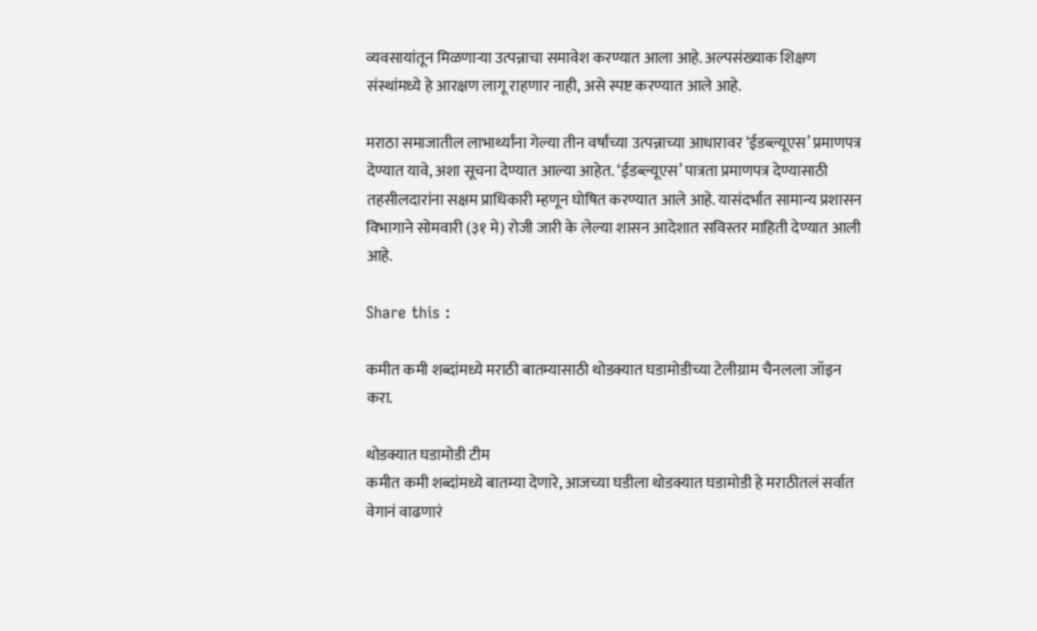व्यवसायांतून मिळणाऱ्या उत्पन्नाचा समावेश करण्यात आला आहे. अल्पसंख्याक शिक्षण संस्थांमध्ये हे आरक्षण लागू राहणार नाही, असे स्पष्ट करण्यात आले आहे.

मराठा समाजातील लाभार्थ्यांना गेल्या तीन वर्षांच्या उत्पन्नाच्या आधारावर ‘ईडब्ल्यूएस’ प्रमाणपत्र देण्यात यावे, अशा सूचना देण्यात आल्या आहेत. ‘ईडब्ल्यूएस’ पात्रता प्रमाणपत्र देण्यासाठी तहसीलदारांना सक्षम प्राधिकारी म्हणून घोषित करण्यात आले आहे. यासंदर्भात सामान्य प्रशासन विभागाने सोमवारी (३१ मे) रोजी जारी के लेल्या शासन आदेशात सविस्तर माहिती देण्यात आली आहे.

Share this :

कमीत कमी शब्दांमध्ये मराठी बातम्यासाठी थोडक्यात घडामोडीच्या टेलीग्राम चैनलला जॉइन करा.

थोडक्यात घडामोडी टीम
कमीत कमी शब्दांमध्ये बातम्या देणारे, आजच्या घडीला थोडक्यात घडामोडी हे मराठीतलं सर्वात वेगानं वाढणारं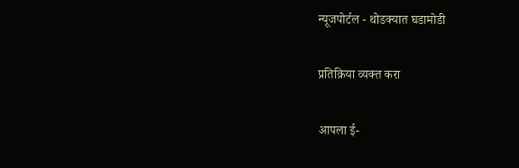न्यूजपोर्टल - थोडक्यात घडामोडी

प्रतिक्रिया व्यक्त करा

आपला ई-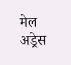मेल अड्रेस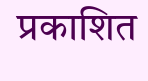प्रकाशित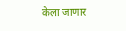केला जाणार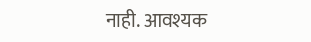नाही. आवश्यक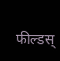फील्डस्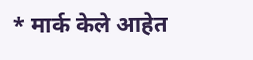* मार्क केले आहेत